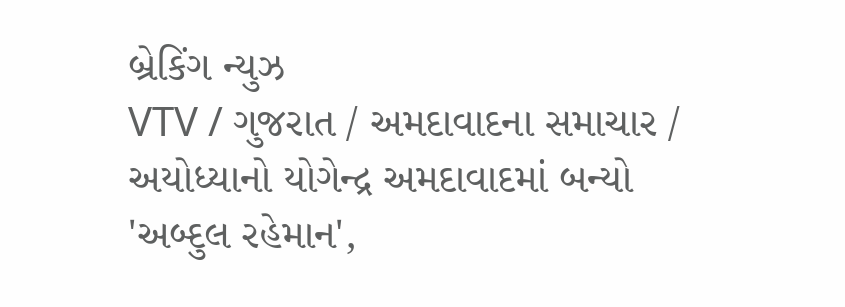બ્રેકિંગ ન્યુઝ
VTV / ગુજરાત / અમદાવાદના સમાચાર / અયોધ્યાનો યોગેન્દ્ર અમદાવાદમાં બન્યો 'અબ્દુલ રહેમાન',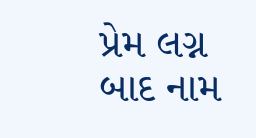પ્રેમ લગ્ન બાદ નામ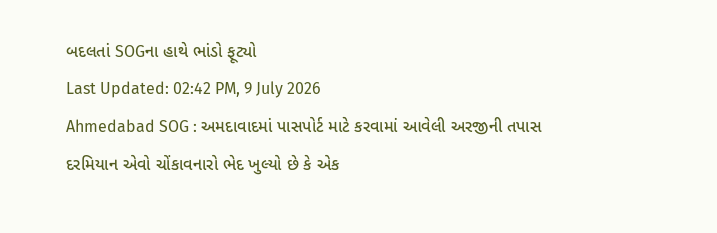બદલતાં SOGના હાથે ભાંડો ફૂટ્યો
Last Updated: 02:42 PM, 9 July 2026
Ahmedabad SOG : અમદાવાદમાં પાસપોર્ટ માટે કરવામાં આવેલી અરજીની તપાસ દરમિયાન એવો ચોંકાવનારો ભેદ ખુલ્યો છે કે એક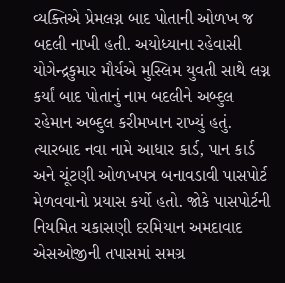વ્યક્તિએ પ્રેમલગ્ન બાદ પોતાની ઓળખ જ બદલી નાખી હતી. અયોધ્યાના રહેવાસી યોગેન્દ્રકુમાર મૌર્યએ મુસ્લિમ યુવતી સાથે લગ્ન કર્યાં બાદ પોતાનું નામ બદલીને અબ્દુલ રહેમાન અબ્દુલ કરીમખાન રાખ્યું હતું. ત્યારબાદ નવા નામે આધાર કાર્ડ, પાન કાર્ડ અને ચૂંટણી ઓળખપત્ર બનાવડાવી પાસપોર્ટ મેળવવાનો પ્રયાસ કર્યો હતો. જોકે પાસપોર્ટની નિયમિત ચકાસણી દરમિયાન અમદાવાદ એસઓજીની તપાસમાં સમગ્ર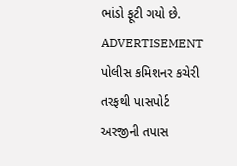ભાંડો ફૂટી ગયો છે.
ADVERTISEMENT
પોલીસ કમિશનર કચેરી તરફથી પાસપોર્ટ અરજીની તપાસ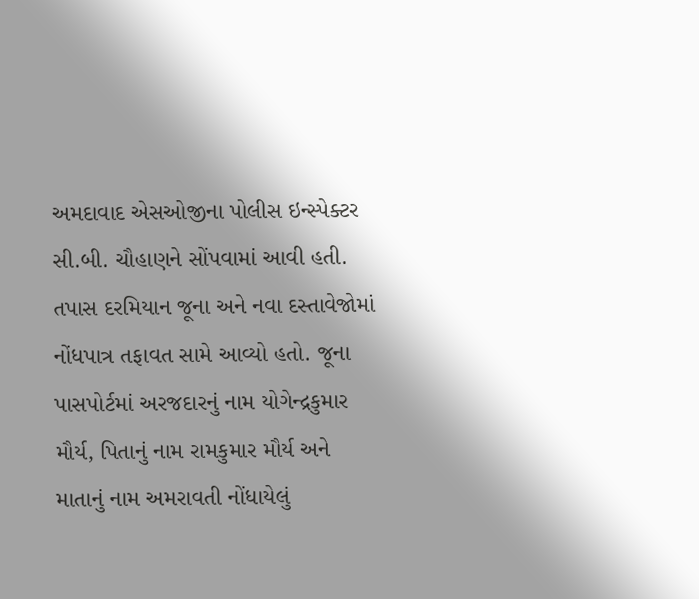અમદાવાદ એસઓજીના પોલીસ ઇન્સ્પેક્ટર સી.બી. ચૌહાણને સોંપવામાં આવી હતી. તપાસ દરમિયાન જૂના અને નવા દસ્તાવેજોમાં નોંધપાત્ર તફાવત સામે આવ્યો હતો. જૂના પાસપોર્ટમાં અરજદારનું નામ યોગેન્દ્રકુમાર મૌર્ય, પિતાનું નામ રામકુમાર મૌર્ય અને માતાનું નામ અમરાવતી નોંધાયેલું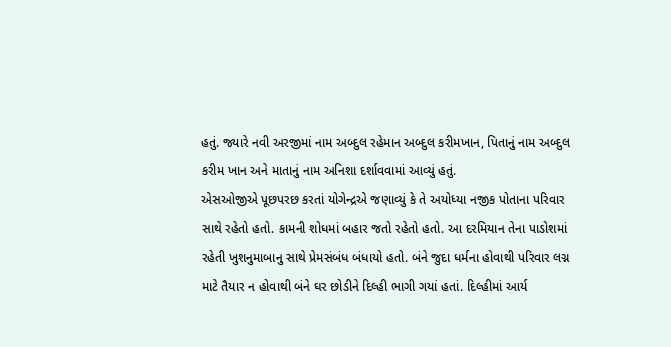હતું. જ્યારે નવી અરજીમાં નામ અબ્દુલ રહેમાન અબ્દુલ કરીમખાન, પિતાનું નામ અબ્દુલ કરીમ ખાન અને માતાનું નામ અનિશા દર્શાવવામાં આવ્યું હતું.
એસઓજીએ પૂછપરછ કરતાં યોગેન્દ્રએ જણાવ્યું કે તે અયોધ્યા નજીક પોતાના પરિવાર સાથે રહેતો હતો. કામની શોધમાં બહાર જતો રહેતો હતો. આ દરમિયાન તેના પાડોશમાં રહેતી ખુશનુમાબાનુ સાથે પ્રેમસંબંધ બંધાયો હતો. બંને જુદા ધર્મના હોવાથી પરિવાર લગ્ન માટે તૈયાર ન હોવાથી બંને ઘર છોડીને દિલ્હી ભાગી ગયાં હતાં. દિલ્હીમાં આર્ય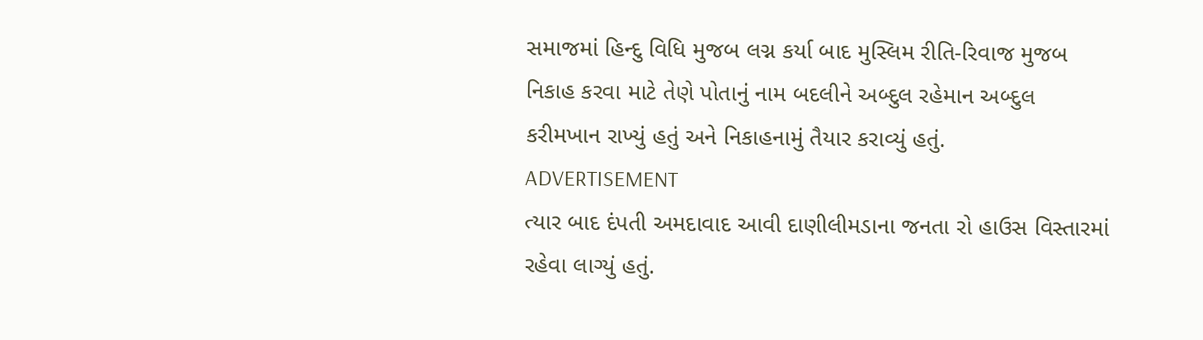સમાજમાં હિન્દુ વિધિ મુજબ લગ્ન કર્યા બાદ મુસ્લિમ રીતિ-રિવાજ મુજબ નિકાહ કરવા માટે તેણે પોતાનું નામ બદલીને અબ્દુલ રહેમાન અબ્દુલ કરીમખાન રાખ્યું હતું અને નિકાહનામું તૈયાર કરાવ્યું હતું.
ADVERTISEMENT
ત્યાર બાદ દંપતી અમદાવાદ આવી દાણીલીમડાના જનતા રો હાઉસ વિસ્તારમાં રહેવા લાગ્યું હતું.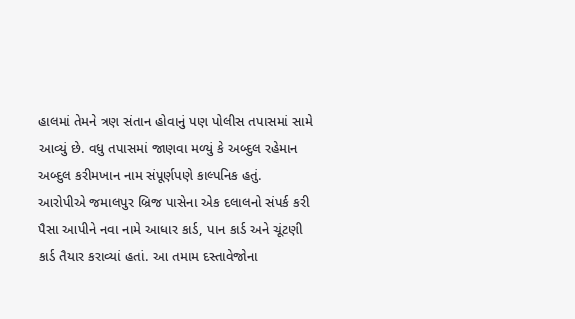હાલમાં તેમને ત્રણ સંતાન હોવાનું પણ પોલીસ તપાસમાં સામે આવ્યું છે. વધુ તપાસમાં જાણવા મળ્યું કે અબ્દુલ રહેમાન અબ્દુલ કરીમખાન નામ સંપૂર્ણપણે કાલ્પનિક હતું. આરોપીએ જમાલપુર બ્રિજ પાસેના એક દલાલનો સંપર્ક કરી પૈસા આપીને નવા નામે આધાર કાર્ડ, પાન કાર્ડ અને ચૂંટણી કાર્ડ તૈયાર કરાવ્યાં હતાં. આ તમામ દસ્તાવેજોના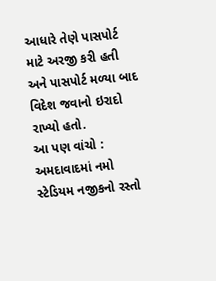આધારે તેણે પાસપોર્ટ માટે અરજી કરી હતી અને પાસપોર્ટ મળ્યા બાદ વિદેશ જવાનો ઇરાદો રાખ્યો હતો.
આ પણ વાંચો : અમદાવાદમાં નમો સ્ટેડિયમ નજીકનો રસ્તો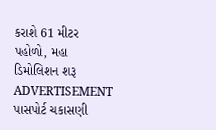કરાશે 61 મીટર પહોળો, મહા ડિમોલિશન શરૂ
ADVERTISEMENT
પાસપોર્ટ ચકાસણી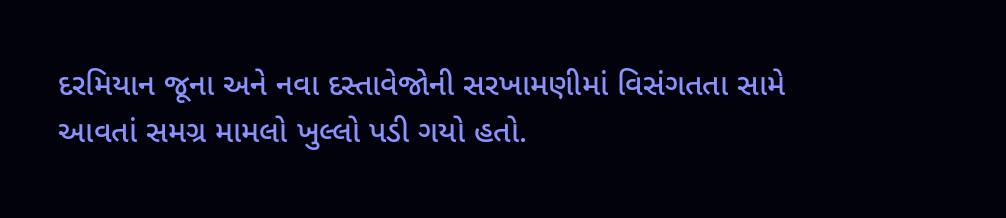દરમિયાન જૂના અને નવા દસ્તાવેજોની સરખામણીમાં વિસંગતતા સામે આવતાં સમગ્ર મામલો ખુલ્લો પડી ગયો હતો.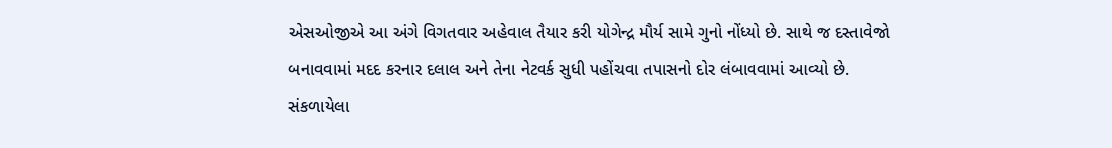એસઓજીએ આ અંગે વિગતવાર અહેવાલ તૈયાર કરી યોગેન્દ્ર મૌર્ય સામે ગુનો નોંધ્યો છે. સાથે જ દસ્તાવેજો બનાવવામાં મદદ કરનાર દલાલ અને તેના નેટવર્ક સુધી પહોંચવા તપાસનો દોર લંબાવવામાં આવ્યો છે.
સંકળાયેલા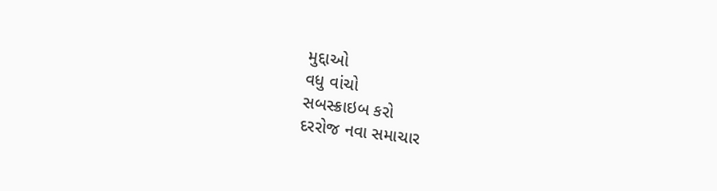મુદ્દાઓ
વધુ વાંચો
સબસ્ક્રાઇબ કરો
દરરોજ નવા સમાચાર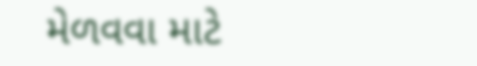મેળવવા માટે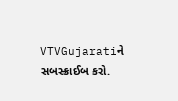VTVGujaratiને સબસ્ક્રાઈબ કરો.